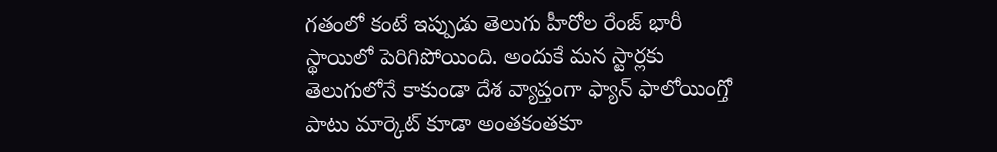గతంలో కంటే ఇప్పుడు తెలుగు హీరోల రేంజ్ భారీ స్థాయిలో పెరిగిపోయింది. అందుకే మన స్టార్లకు తెలుగులోనే కాకుండా దేశ వ్యాప్తంగా ఫ్యాన్ ఫాలోయింగ్తో పాటు మార్కెట్ కూడా అంతకంతకూ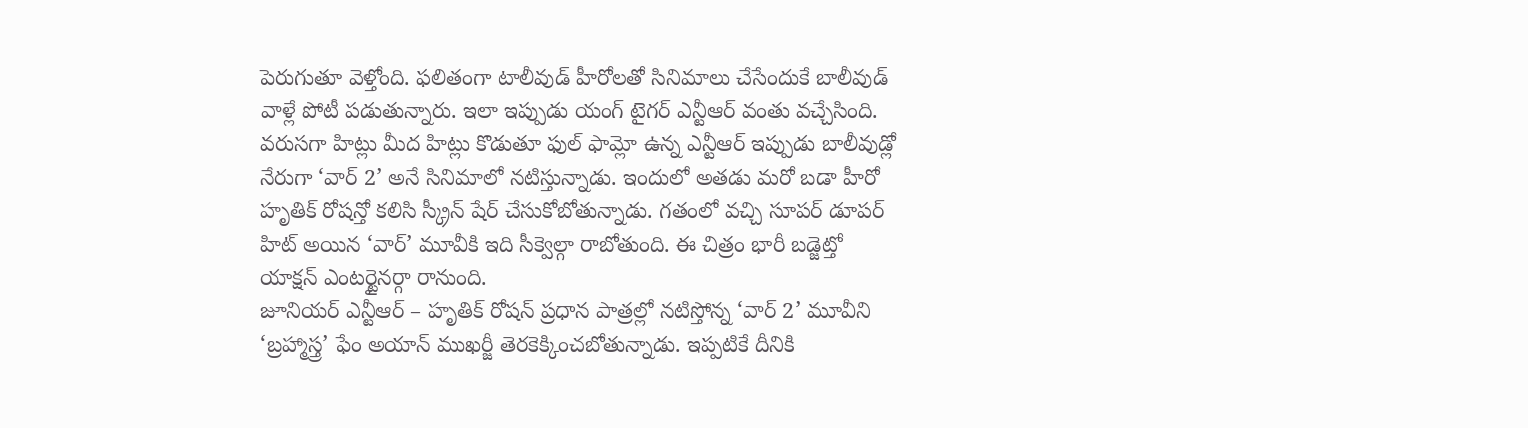పెరుగుతూ వెళ్తోంది. ఫలితంగా టాలీవుడ్ హీరోలతో సినిమాలు చేసేందుకే బాలీవుడ్ వాళ్లే పోటీ పడుతున్నారు. ఇలా ఇప్పుడు యంగ్ టైగర్ ఎన్టీఆర్ వంతు వచ్చేసింది.
వరుసగా హిట్లు మీద హిట్లు కొడుతూ ఫుల్ ఫామ్లో ఉన్న ఎన్టీఆర్ ఇప్పుడు బాలీవుడ్లో నేరుగా ‘వార్ 2’ అనే సినిమాలో నటిస్తున్నాడు. ఇందులో అతడు మరో బడా హీరో హృతిక్ రోషన్తో కలిసి స్క్రీన్ షేర్ చేసుకోబోతున్నాడు. గతంలో వచ్చి సూపర్ డూపర్ హిట్ అయిన ‘వార్’ మూవీకి ఇది సీక్వెల్గా రాబోతుంది. ఈ చిత్రం భారీ బడ్జెట్తో యాక్షన్ ఎంటర్టైనర్గా రానుంది.
జూనియర్ ఎన్టీఆర్ – హృతిక్ రోషన్ ప్రధాన పాత్రల్లో నటిస్తోన్న ‘వార్ 2’ మూవీని ‘బ్రహ్మాస్త్ర’ ఫేం అయాన్ ముఖర్జీ తెరకెక్కించబోతున్నాడు. ఇప్పటికే దీనికి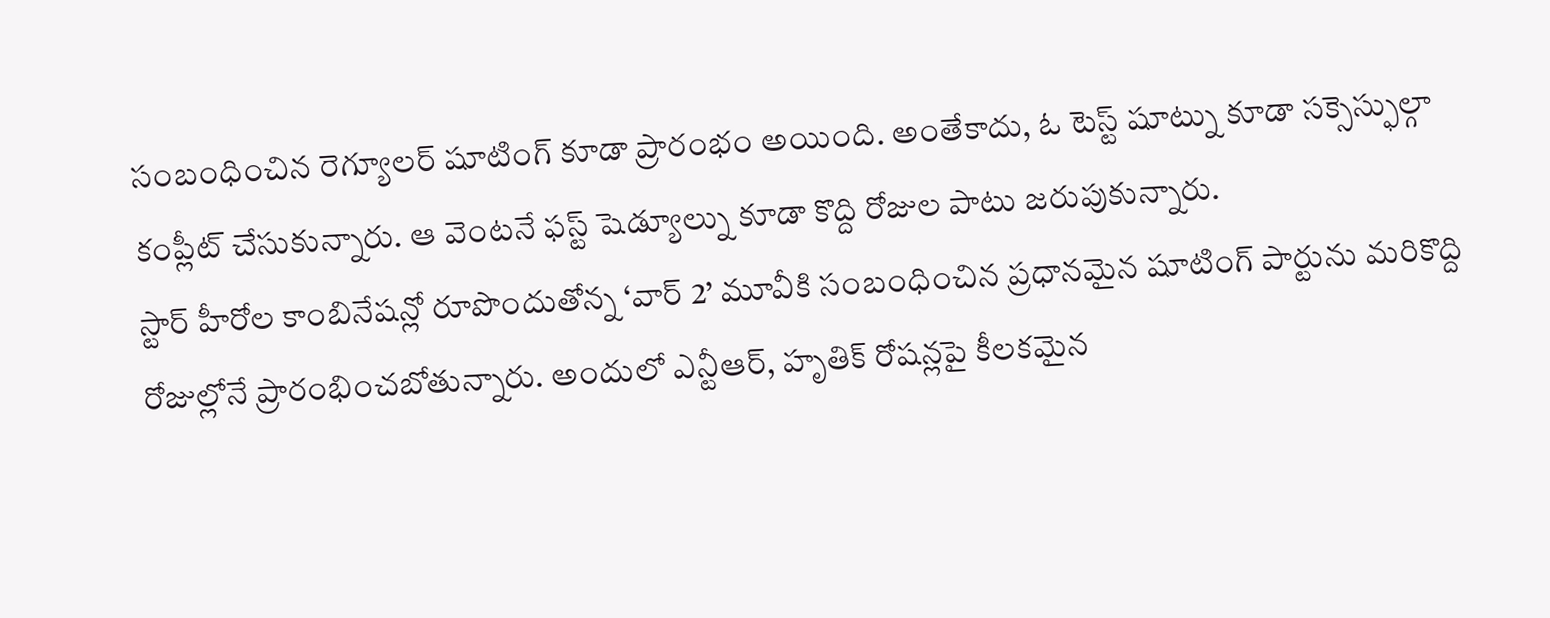సంబంధించిన రెగ్యూలర్ షూటింగ్ కూడా ప్రారంభం అయింది. అంతేకాదు, ఓ టెస్ట్ షూట్ను కూడా సక్సెస్ఫుల్గా కంప్లీట్ చేసుకున్నారు. ఆ వెంటనే ఫస్ట్ షెడ్యూల్ను కూడా కొద్ది రోజుల పాటు జరుపుకున్నారు.
స్టార్ హీరోల కాంబినేషన్లో రూపొందుతోన్న ‘వార్ 2’ మూవీకి సంబంధించిన ప్రధానమైన షూటింగ్ పార్టును మరికొద్ది రోజుల్లోనే ప్రారంభించబోతున్నారు. అందులో ఎన్టీఆర్, హృతిక్ రోషన్లపై కీలకమైన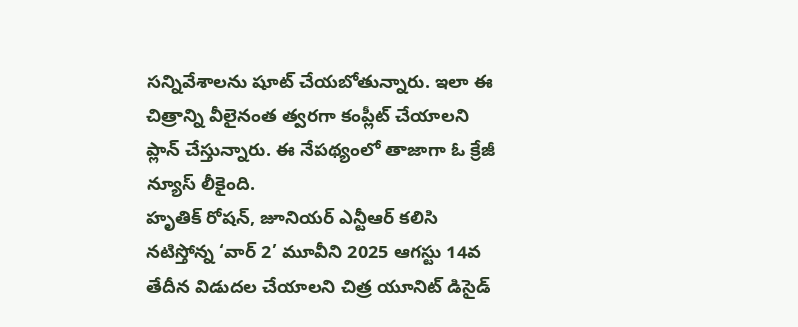సన్నివేశాలను షూట్ చేయబోతున్నారు. ఇలా ఈ చిత్రాన్ని వీలైనంత త్వరగా కంప్లీట్ చేయాలని ప్లాన్ చేస్తున్నారు. ఈ నేపథ్యంలో తాజాగా ఓ క్రేజీ న్యూస్ లీకైంది.
హృతిక్ రోషన్, జూనియర్ ఎన్టీఆర్ కలిసి నటిస్తోన్న ‘వార్ 2’ మూవీని 2025 ఆగస్టు 14వ తేదీన విడుదల చేయాలని చిత్ర యూనిట్ డిసైడ్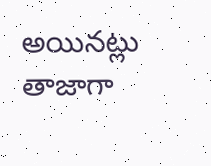అయినట్లు తాజాగా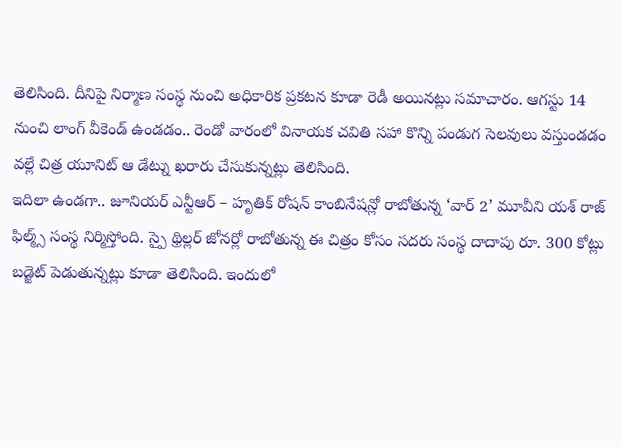తెలిసింది. దీనిపై నిర్మాణ సంస్థ నుంచి అధికారిక ప్రకటన కూడా రెడీ అయినట్లు సమాచారం. ఆగస్టు 14 నుంచి లాంగ్ వీకెండ్ ఉండడం.. రెండో వారంలో వినాయక చవితి సహా కొన్ని పండుగ సెలవులు వస్తుండడం వల్లే చిత్ర యూనిట్ ఆ డేట్ను ఖరారు చేసుకున్నట్లు తెలిసింది.
ఇదిలా ఉండగా.. జూనియర్ ఎన్టీఆర్ – హృతిక్ రోషన్ కాంబినేషన్లో రాబోతున్న ‘వార్ 2’ మూవీని యశ్ రాజ్ ఫిల్మ్స్ సంస్థ నిర్మిస్తోంది. స్పై థ్రిల్లర్ జోనర్లో రాబోతున్న ఈ చిత్రం కోసం సదరు సంస్థ దాదాపు రూ. 300 కోట్లు బడ్జెట్ పెడుతున్నట్లు కూడా తెలిసింది. ఇందులో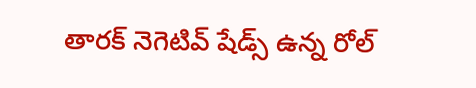తారక్ నెగెటివ్ షేడ్స్ ఉన్న రోల్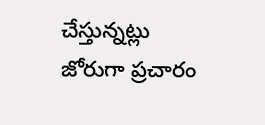చేస్తున్నట్లు జోరుగా ప్రచారం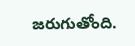జరుగుతోంది.